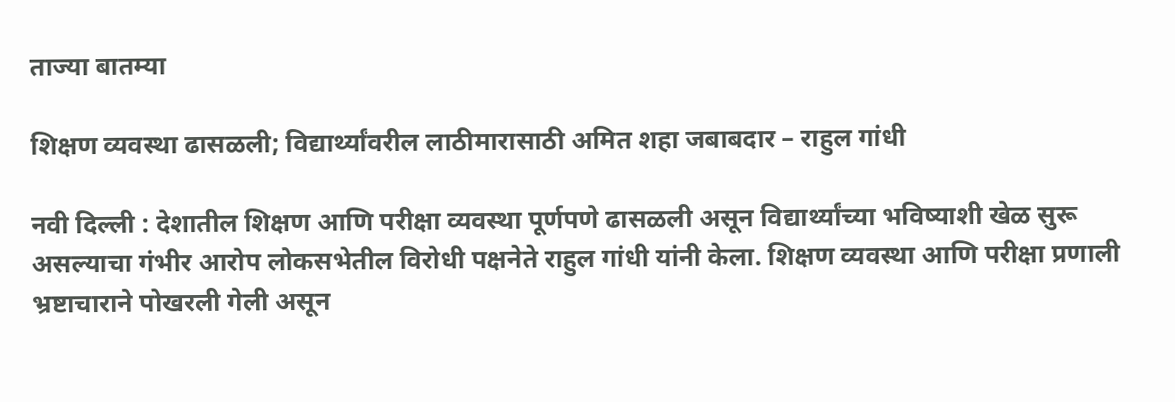ताज्या बातम्या

शिक्षण व्यवस्था ढासळली; विद्यार्थ्यांवरील लाठीमारासाठी अमित शहा जबाबदार – राहुल गांधी

नवी दिल्ली : देशातील शिक्षण आणि परीक्षा व्यवस्था पूर्णपणे ढासळली असून विद्यार्थ्यांच्या भविष्याशी खेळ सुरू असल्याचा गंभीर आरोप लोकसभेतील विरोधी पक्षनेते राहुल गांधी यांनी केला. शिक्षण व्यवस्था आणि परीक्षा प्रणाली भ्रष्टाचाराने पोखरली गेली असून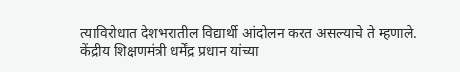त्याविरोधात देशभरातील विद्यार्थी आंदोलन करत असल्याचे ते म्हणाले.
केंद्रीय शिक्षणमंत्री धर्मेंद्र प्रधान यांच्या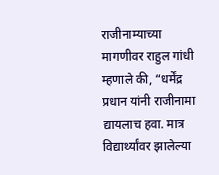राजीनाम्याच्या मागणीवर राहुल गांधी म्हणाले की, “धर्मेंद्र प्रधान यांनी राजीनामा द्यायलाच हवा. मात्र विद्यार्थ्यांवर झालेल्या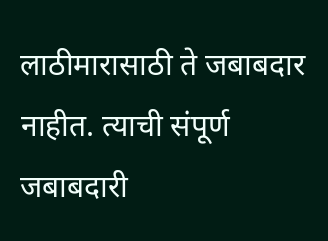लाठीमारासाठी ते जबाबदार नाहीत. त्याची संपूर्ण जबाबदारी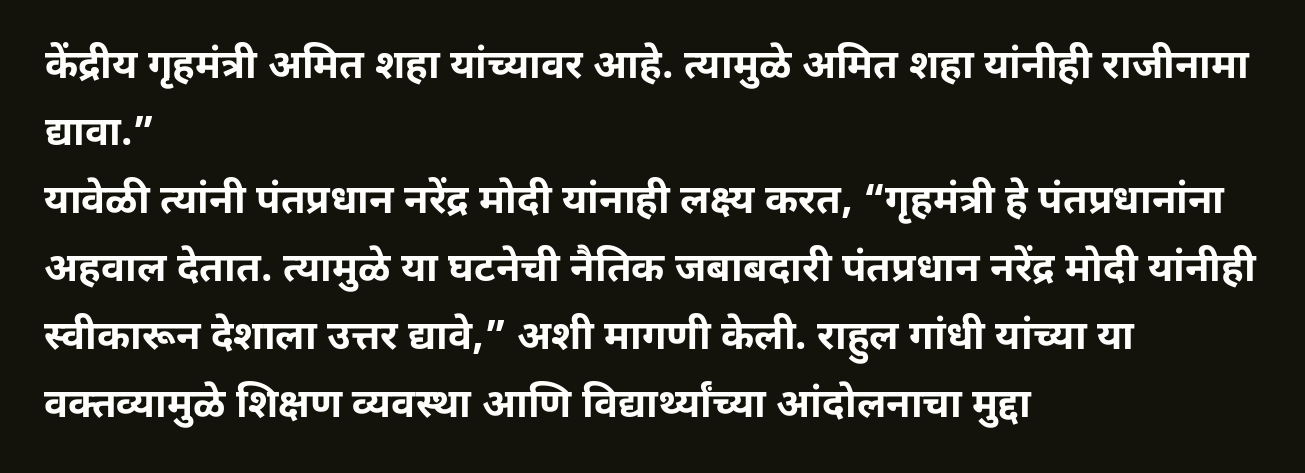केंद्रीय गृहमंत्री अमित शहा यांच्यावर आहे. त्यामुळे अमित शहा यांनीही राजीनामा द्यावा.”
यावेळी त्यांनी पंतप्रधान नरेंद्र मोदी यांनाही लक्ष्य करत, “गृहमंत्री हे पंतप्रधानांना अहवाल देतात. त्यामुळे या घटनेची नैतिक जबाबदारी पंतप्रधान नरेंद्र मोदी यांनीही स्वीकारून देशाला उत्तर द्यावे,” अशी मागणी केली. राहुल गांधी यांच्या या वक्तव्यामुळे शिक्षण व्यवस्था आणि विद्यार्थ्यांच्या आंदोलनाचा मुद्दा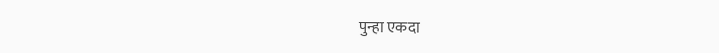पुन्हा एकदा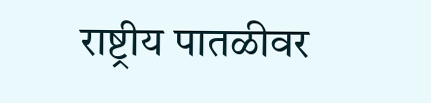राष्ट्रीय पातळीवर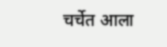चर्चेत आला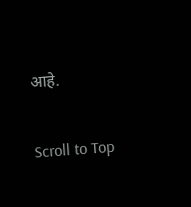आहे.

Scroll to Top